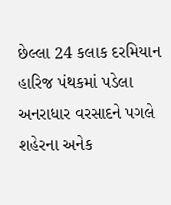છેલ્લા 24 કલાક દરમિયાન હારિજ પંથકમાં પડેલા અનરાધાર વરસાદને પગલે શહેરના અનેક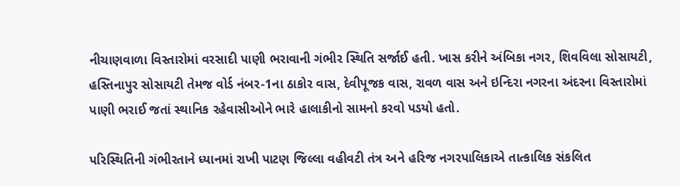નીચાણવાળા વિસ્તારોમાં વરસાદી પાણી ભરાવાની ગંભીર સ્થિતિ સર્જાઈ હતી. ખાસ કરીને અંબિકા નગર, શિવવિલા સોસાયટી, હસ્તિનાપુર સોસાયટી તેમજ વોર્ડ નંબર-1ના ઠાકોર વાસ, દેવીપૂજક વાસ, રાવળ વાસ અને ઇન્દિરા નગરના અંદરના વિસ્તારોમાં પાણી ભરાઈ જતાં સ્થાનિક રહેવાસીઓને ભારે હાલાકીનો સામનો કરવો પડયો હતો.

પરિસ્થિતિની ગંભીરતાને ધ્યાનમાં રાખી પાટણ જિલ્લા વહીવટી તંત્ર અને હરિજ નગરપાલિકાએ તાત્કાલિક સંકલિત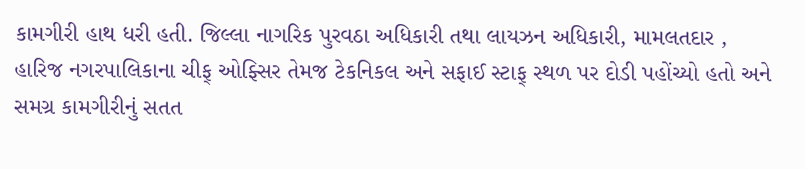કામગીરી હાથ ધરી હતી. જિલ્લા નાગરિક પુરવઠા અધિકારી તથા લાયઝન અધિકારી, મામલતદાર , હારિજ નગરપાલિકાના ચીફ્ ઓફ્સિર તેમજ ટેકનિકલ અને સફાઈ સ્ટાફ્ સ્થળ પર દોડી પહોંચ્યો હતો અને સમગ્ર કામગીરીનું સતત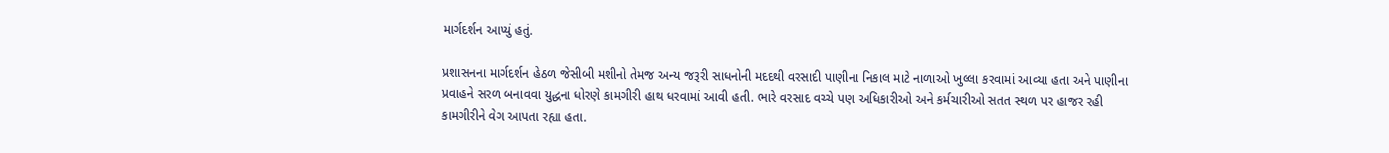માર્ગદર્શન આપ્યું હતું.

પ્રશાસનના માર્ગદર્શન હેઠળ જેસીબી મશીનો તેમજ અન્ય જરૂરી સાધનોની મદદથી વરસાદી પાણીના નિકાલ માટે નાળાઓ ખુલ્લા કરવામાં આવ્યા હતા અને પાણીના પ્રવાહને સરળ બનાવવા યુદ્ધના ધોરણે કામગીરી હાથ ધરવામાં આવી હતી. ભારે વરસાદ વચ્ચે પણ અધિકારીઓ અને કર્મચારીઓ સતત સ્થળ પર હાજર રહી કામગીરીને વેગ આપતા રહ્યા હતા.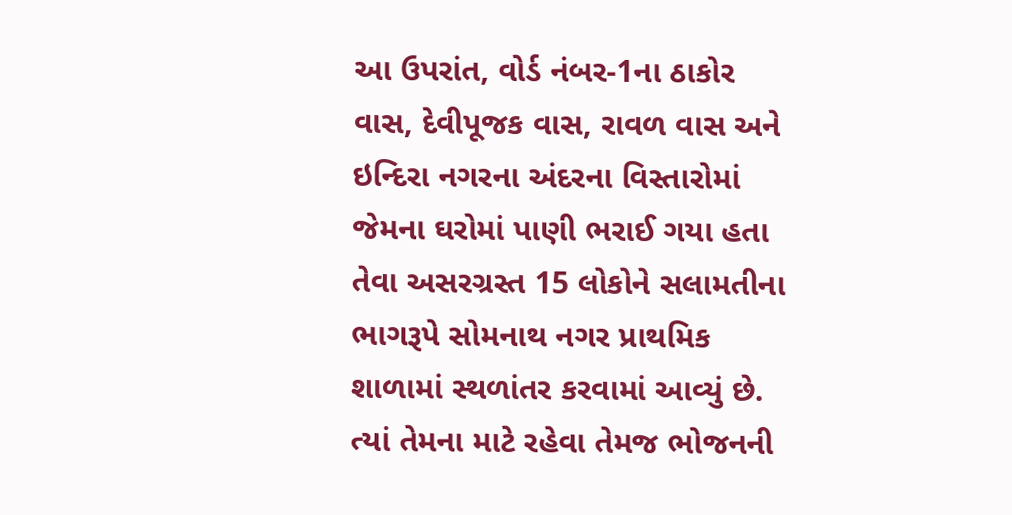આ ઉપરાંત, વોર્ડ નંબર-1ના ઠાકોર વાસ, દેવીપૂજક વાસ, રાવળ વાસ અને ઇન્દિરા નગરના અંદરના વિસ્તારોમાં જેમના ઘરોમાં પાણી ભરાઈ ગયા હતા તેવા અસરગ્રસ્ત 15 લોકોને સલામતીના ભાગરૂપે સોમનાથ નગર પ્રાથમિક શાળામાં સ્થળાંતર કરવામાં આવ્યું છે. ત્યાં તેમના માટે રહેવા તેમજ ભોજનની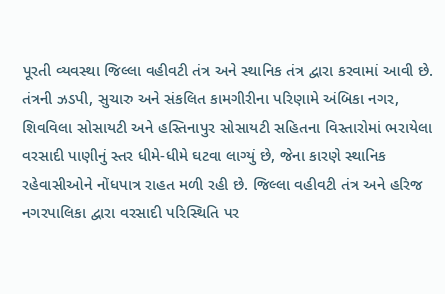પૂરતી વ્યવસ્થા જિલ્લા વહીવટી તંત્ર અને સ્થાનિક તંત્ર દ્વારા કરવામાં આવી છે. તંત્રની ઝડપી, સુચારુ અને સંકલિત કામગીરીના પરિણામે અંબિકા નગર, શિવવિલા સોસાયટી અને હસ્તિનાપુર સોસાયટી સહિતના વિસ્તારોમાં ભરાયેલા વરસાદી પાણીનું સ્તર ધીમે-ધીમે ઘટવા લાગ્યું છે, જેના કારણે સ્થાનિક રહેવાસીઓને નોંધપાત્ર રાહત મળી રહી છે. જિલ્લા વહીવટી તંત્ર અને હરિજ નગરપાલિકા દ્વારા વરસાદી પરિસ્થિતિ પર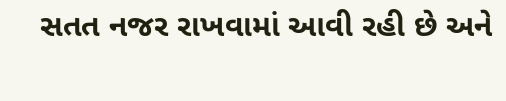સતત નજર રાખવામાં આવી રહી છે અને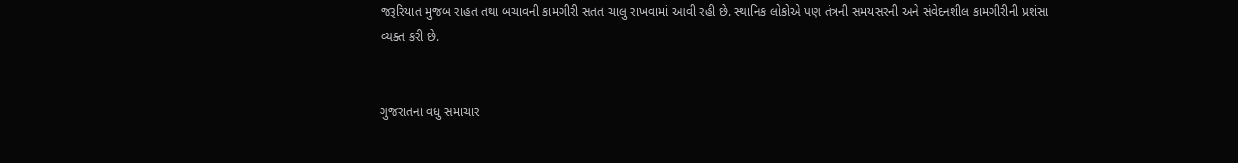જરૂરિયાત મુજબ રાહત તથા બચાવની કામગીરી સતત ચાલુ રાખવામાં આવી રહી છે. સ્થાનિક લોકોએ પણ તંત્રની સમયસરની અને સંવેદનશીલ કામગીરીની પ્રશંસા વ્યક્ત કરી છે.


ગુજરાતના વધુ સમાચાર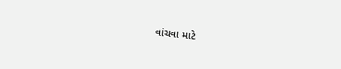વાંચવા માટે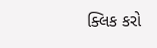ક્લિક કરો